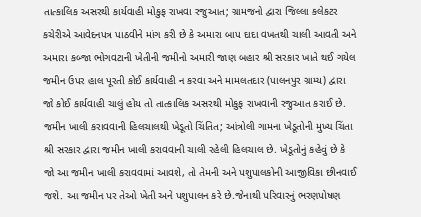તાત્કાલિક અસરથી કાર્યવાહી મોકુફ રાખવા રજુઆત; ગ્રામજનો દ્વારા જિલ્લા કલેકટર કચેરીએ આવેદનપત્ર પાઠવીને માંગ કરી છે કે અમારા બાપ દાદા વખતથી ચાલી આવતી અને અમારા કબ્જા ભોગવટાની ખેતીની જમીનો અમારી જાણ બહાર શ્રી સરકાર ખાતે થઈ ગયેલ જમીન ઉપર હાલ પૂરતી કોઈ કાર્યવાહી ન કરવા અને મામલતદાર (પાલનપુર ગ્રામ્ય) દ્વારા જો કોઈ કાર્યવાહી ચાલું હોય તો તાત્કાલિક અસરથી મોકુફ રાખવાની રજુઆત કરાઈ છે.
જમીન ખાલી કરાવવાની હિલચાલથી ખેડૂતો ચિંતિત; આંત્રોલી ગામના ખેડૂતોની મુખ્ય ચિંતા શ્રી સરકાર દ્વારા જમીન ખાલી કરાવવાની ચાલી રહેલી હિલચાલ છે. ખેડૂતોનું કહેવું છે કે જો આ જમીન ખાલી કરાવવામાં આવશે, તો તેમની અને પશુપાલકોની આજીવિકા છીનવાઈ જશે. આ જમીન પર તેઓ ખેતી અને પશુપાલન કરે છે.જેનાથી પરિવારનું ભરણપોષણ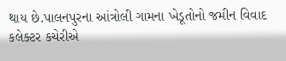થાય છે.પાલનપુરના આંત્રોલી ગામના ખેડૂતોનો જમીન વિવાદ કલેક્ટર કચેરીએ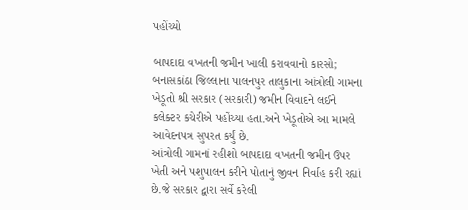પહોંચ્યો

બાપદાદા વખતની જમીન ખાલી કરાવવાનો કારસો; બનાસકાંઠા જિલ્લાના પાલનપુર તાલુકાના આંત્રોલી ગામના ખેડૂતો શ્રી સરકાર (સરકારી) જમીન વિવાદને લઈને કલેક્ટર કચેરીએ પહોંચ્યા હતા.અને ખેડૂતોએ આ મામલે આવેદનપત્ર સુપરત કર્યું છે.
આંત્રોલી ગામનાં રહીશો બાપદાદા વખતની જમીન ઉપર ખેતી અને પશુપાલન કરીને પોતાનું જીવન નિર્વાહ કરી રહ્યાં છે.જે સરકાર દ્વારા સર્વે કરેલી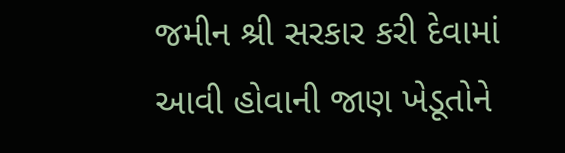જમીન શ્રી સરકાર કરી દેવામાં આવી હોવાની જાણ ખેડૂતોને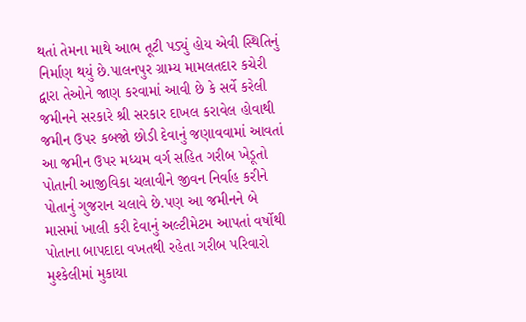થતાં તેમના માથે આભ તૂટી પડ્યું હોય એવી સ્થિતિનું નિર્માણ થયું છે.પાલનપુર ગ્રામ્ય મામલતદાર કચેરી દ્વારા તેઓને જાણ કરવામાં આવી છે કે સર્વે કરેલી જમીનને સરકારે શ્રી સરકાર દાખલ કરાવેલ હોવાથી જમીન ઉપર કબજો છોડી દેવાનું જણાવવામાં આવતાં આ જમીન ઉપર મધ્યમ વર્ગ સહિત ગરીબ ખેડૂતો પોતાની આજીવિકા ચલાવીને જીવન નિર્વાહ કરીને પોતાનું ગુજરાન ચલાવે છે.પણ આ જમીનને બે માસમાં ખાલી કરી દેવાનું અલ્ટીમેટમ આપતાં વર્ષોથી પોતાના બાપદાદા વખતથી રહેતા ગરીબ પરિવારો મુશ્કેલીમાં મુકાયા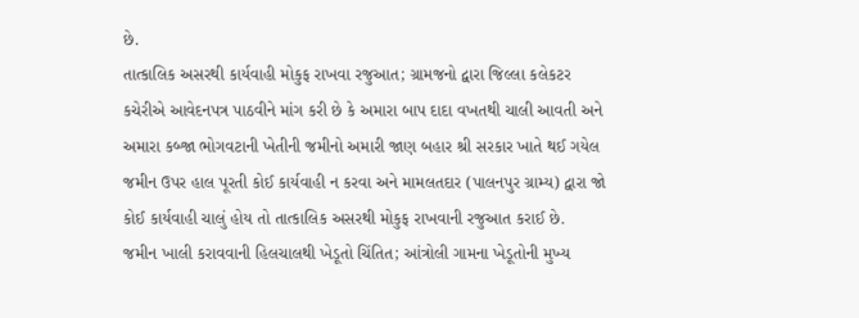છે.
તાત્કાલિક અસરથી કાર્યવાહી મોકુફ રાખવા રજુઆત; ગ્રામજનો દ્વારા જિલ્લા કલેકટર કચેરીએ આવેદનપત્ર પાઠવીને માંગ કરી છે કે અમારા બાપ દાદા વખતથી ચાલી આવતી અને અમારા કબ્જા ભોગવટાની ખેતીની જમીનો અમારી જાણ બહાર શ્રી સરકાર ખાતે થઈ ગયેલ જમીન ઉપર હાલ પૂરતી કોઈ કાર્યવાહી ન કરવા અને મામલતદાર (પાલનપુર ગ્રામ્ય) દ્વારા જો કોઈ કાર્યવાહી ચાલું હોય તો તાત્કાલિક અસરથી મોકુફ રાખવાની રજુઆત કરાઈ છે.
જમીન ખાલી કરાવવાની હિલચાલથી ખેડૂતો ચિંતિત; આંત્રોલી ગામના ખેડૂતોની મુખ્ય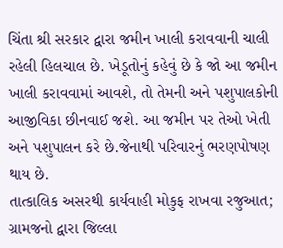ચિંતા શ્રી સરકાર દ્વારા જમીન ખાલી કરાવવાની ચાલી રહેલી હિલચાલ છે. ખેડૂતોનું કહેવું છે કે જો આ જમીન ખાલી કરાવવામાં આવશે, તો તેમની અને પશુપાલકોની આજીવિકા છીનવાઈ જશે. આ જમીન પર તેઓ ખેતી અને પશુપાલન કરે છે.જેનાથી પરિવારનું ભરણપોષણ થાય છે.
તાત્કાલિક અસરથી કાર્યવાહી મોકુફ રાખવા રજુઆત; ગ્રામજનો દ્વારા જિલ્લા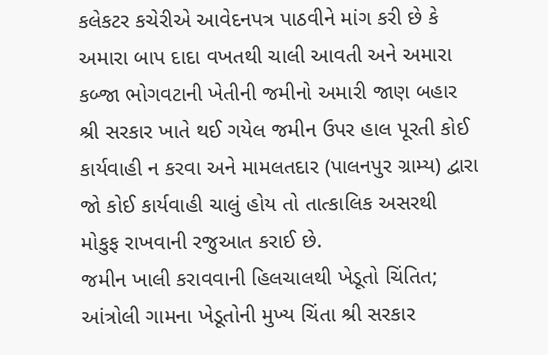કલેકટર કચેરીએ આવેદનપત્ર પાઠવીને માંગ કરી છે કે અમારા બાપ દાદા વખતથી ચાલી આવતી અને અમારા કબ્જા ભોગવટાની ખેતીની જમીનો અમારી જાણ બહાર શ્રી સરકાર ખાતે થઈ ગયેલ જમીન ઉપર હાલ પૂરતી કોઈ કાર્યવાહી ન કરવા અને મામલતદાર (પાલનપુર ગ્રામ્ય) દ્વારા જો કોઈ કાર્યવાહી ચાલું હોય તો તાત્કાલિક અસરથી મોકુફ રાખવાની રજુઆત કરાઈ છે.
જમીન ખાલી કરાવવાની હિલચાલથી ખેડૂતો ચિંતિત; આંત્રોલી ગામના ખેડૂતોની મુખ્ય ચિંતા શ્રી સરકાર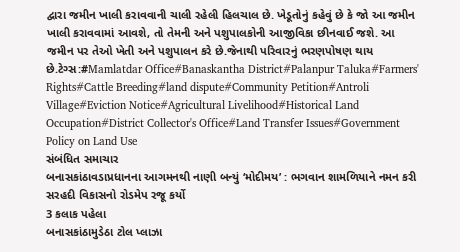દ્વારા જમીન ખાલી કરાવવાની ચાલી રહેલી હિલચાલ છે. ખેડૂતોનું કહેવું છે કે જો આ જમીન ખાલી કરાવવામાં આવશે, તો તેમની અને પશુપાલકોની આજીવિકા છીનવાઈ જશે. આ જમીન પર તેઓ ખેતી અને પશુપાલન કરે છે.જેનાથી પરિવારનું ભરણપોષણ થાય છે.ટેગ્સ:#Mamlatdar Office#Banaskantha District#Palanpur Taluka#Farmers' Rights#Cattle Breeding#land dispute#Community Petition#Antroli Village#Eviction Notice#Agricultural Livelihood#Historical Land Occupation#District Collector's Office#Land Transfer Issues#Government Policy on Land Use
સંબંધિત સમાચાર
બનાસકાંઠાવડાપ્રધાનના આગમનથી નાણી બન્યું ‘મોદીમય’ : ભગવાન શામળિયાને નમન કરી સરહદી વિકાસનો રોડમેપ રજૂ કર્યો
3 કલાક પહેલા
બનાસકાંઠામુડેઠા ટોલ પ્લાઝા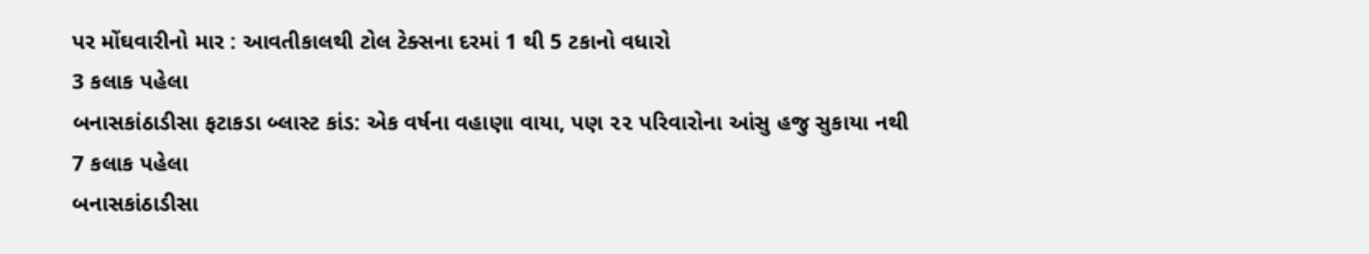પર મોંઘવારીનો માર : આવતીકાલથી ટોલ ટેક્સના દરમાં 1 થી 5 ટકાનો વધારો
3 કલાક પહેલા
બનાસકાંઠાડીસા ફટાકડા બ્લાસ્ટ કાંડ: એક વર્ષના વહાણા વાયા, પણ ૨૨ પરિવારોના આંસુ હજુ સુકાયા નથી
7 કલાક પહેલા
બનાસકાંઠાડીસા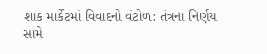શાક માર્કેટમાં વિવાદનો વંટોળ: તંત્રના નિર્ણય સામે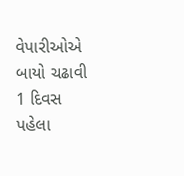વેપારીઓએ બાયો ચઢાવી
1 દિવસ પહેલા